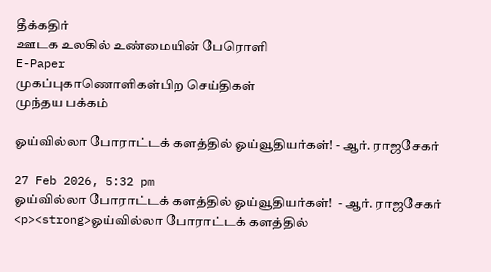தீக்கதிர்
ஊடக உலகில் உண்மையின் பேரொளி
E-Paper
முகப்புகாணொளிகள்பிற செய்திகள்
முந்தய பக்கம்

ஓய்வில்லா போராட்டக் களத்தில் ஓய்வூதியர்கள்! - ஆர். ராஜசேகர்

27 Feb 2026, 5:32 pm
ஓய்வில்லா போராட்டக் களத்தில் ஓய்வூதியர்கள்!  - ஆர். ராஜசேகர்
<p><strong>ஓய்வில்லா போராட்டக் களத்தில்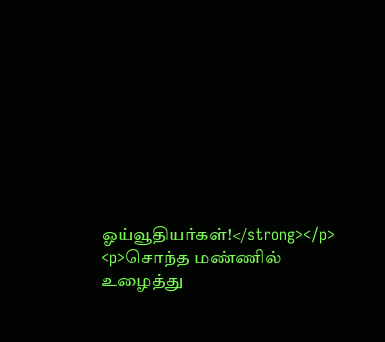ஓய்வூதியர்கள்!</strong></p> <p>சொந்த மண்ணில் உழைத்து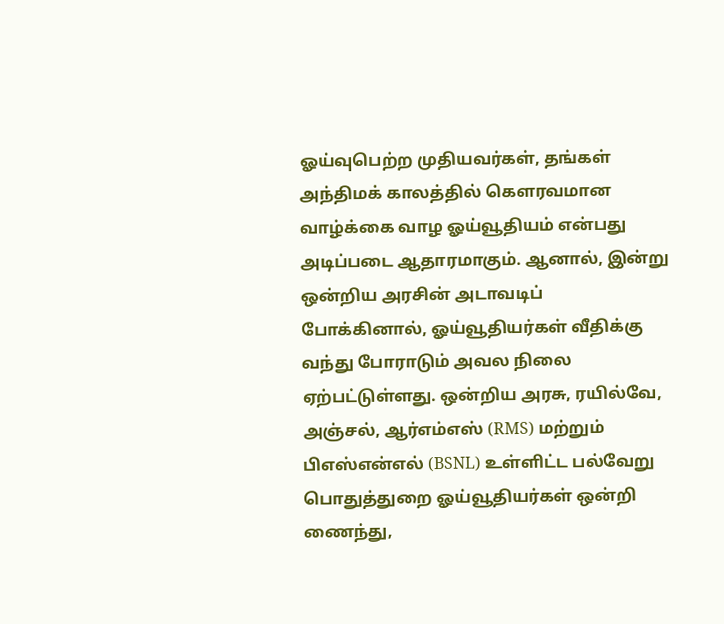ஓய்வுபெற்ற முதியவர்கள், தங்கள் அந்திமக் காலத்தில் கௌரவமான வாழ்க்கை வாழ ஓய்வூதியம் என்பது அடிப்படை ஆதாரமாகும். ஆனால், இன்று ஒன்றிய அரசின் அடாவடிப் போக்கினால், ஓய்வூதியர்கள் வீதிக்கு வந்து போராடும் அவல நிலை ஏற்பட்டுள்ளது. ஒன்றிய அரசு, ரயில்வே, அஞ்சல், ஆர்எம்எஸ் (RMS) மற்றும் பிஎஸ்என்எல் (BSNL) உள்ளிட்ட பல்வேறு பொதுத்துறை ஓய்வூதியர்கள் ஒன்றி ணைந்து,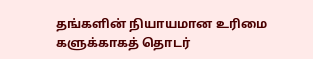தங்களின் நியாயமான உரிமை களுக்காகத் தொடர்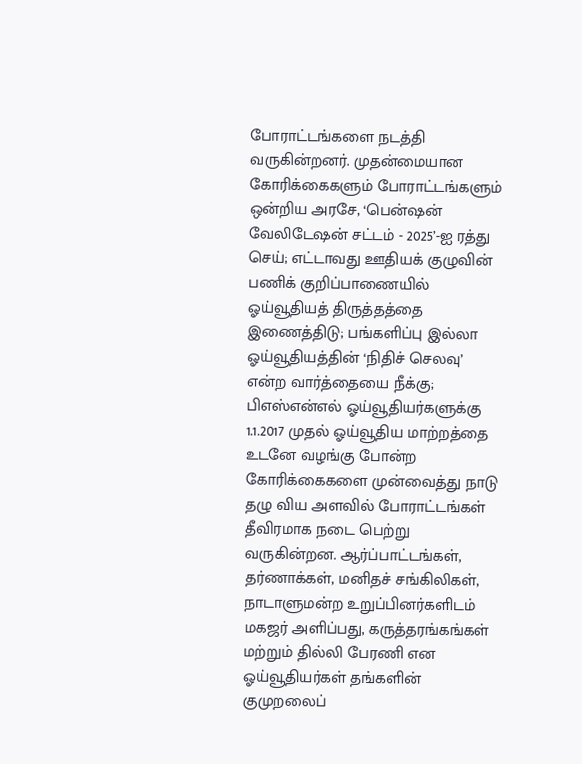போராட்டங்களை நடத்தி வருகின்றனர். முதன்மையான கோரிக்கைகளும் போராட்டங்களும் ஒன்றிய அரசே, ‘பென்ஷன் வேலிடேஷன் சட்டம் - 2025’-ஐ ரத்து செய்; எட்டாவது ஊதியக் குழுவின் பணிக் குறிப்பாணையில் ஓய்வூதியத் திருத்தத்தை இணைத்திடு; பங்களிப்பு இல்லா ஓய்வூதியத்தின் ‘நிதிச் செலவு’ என்ற வார்த்தையை நீக்கு; பிஎஸ்என்எல் ஓய்வூதியர்களுக்கு 1.1.2017 முதல் ஓய்வூதிய மாற்றத்தை உடனே வழங்கு போன்ற கோரிக்கைகளை முன்வைத்து நாடு தழு விய அளவில் போராட்டங்கள் தீவிரமாக நடை பெற்று வருகின்றன. ஆர்ப்பாட்டங்கள், தர்ணாக்கள், மனிதச் சங்கிலிகள், நாடாளுமன்ற உறுப்பினர்களிடம் மகஜர் அளிப்பது, கருத்தரங்கங்கள் மற்றும் தில்லி பேரணி என ஓய்வூதியர்கள் தங்களின் குமுறலைப்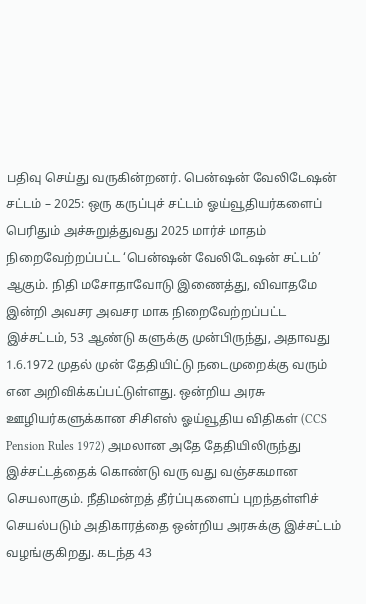பதிவு செய்து வருகின்றனர். பென்ஷன் வேலிடேஷன் சட்டம் – 2025: ஒரு கருப்புச் சட்டம் ஓய்வூதியர்களைப் பெரிதும் அச்சுறுத்துவது 2025 மார்ச் மாதம் நிறைவேற்றப்பட்ட ‘பென்ஷன் வேலிடேஷன் சட்டம்’ ஆகும். நிதி மசோதாவோடு இணைத்து, விவாதமே இன்றி அவசர அவசர மாக நிறைவேற்றப்பட்ட இச்சட்டம், 53 ஆண்டு களுக்கு முன்பிருந்து, அதாவது 1.6.1972 முதல் முன் தேதியிட்டு நடைமுறைக்கு வரும் என அறிவிக்கப்பட்டுள்ளது. ஒன்றிய அரசு ஊழியர்களுக்கான சிசிஎஸ் ஓய்வூதிய விதிகள் (CCS Pension Rules 1972) அமலான அதே தேதியிலிருந்து இச்சட்டத்தைக் கொண்டு வரு வது வஞ்சகமான செயலாகும். நீதிமன்றத் தீர்ப்புகளைப் புறந்தள்ளிச் செயல்படும் அதிகாரத்தை ஒன்றிய அரசுக்கு இச்சட்டம் வழங்குகிறது. கடந்த 43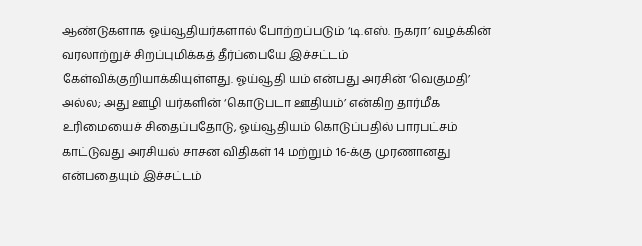ஆண்டுகளாக ஓய்வூதியர்களால் போற்றப்படும் ‘டி.எஸ். நகரா’ வழக்கின் வரலாற்றுச் சிறப்புமிக்கத் தீர்ப்பையே இச்சட்டம் கேள்விக்குறியாக்கியுள்ளது. ஓய்வூதி யம் என்பது அரசின் ‘வெகுமதி’ அல்ல; அது ஊழி யர்களின் ‘கொடுபடா ஊதியம்’ என்கிற தார்மீக உரிமையைச் சிதைப்பதோடு, ஓய்வூதியம் கொடுப்பதில் பாரபட்சம் காட்டுவது அரசியல் சாசன விதிகள் 14 மற்றும் 16-க்கு முரணானது என்பதையும் இச்சட்டம்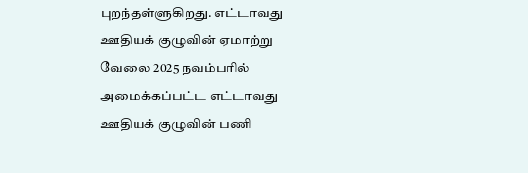புறந்தள்ளுகிறது. எட்டாவது ஊதியக் குழுவின் ஏமாற்று வேலை 2025 நவம்பரில் அமைக்கப்பட்ட எட்டாவது ஊதியக் குழுவின் பணி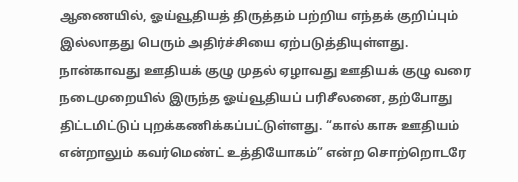ஆணையில், ஓய்வூதியத் திருத்தம் பற்றிய எந்தக் குறிப்பும் இல்லாதது பெரும் அதிர்ச்சியை ஏற்படுத்தியுள்ளது. நான்காவது ஊதியக் குழு முதல் ஏழாவது ஊதியக் குழு வரை நடைமுறையில் இருந்த ஓய்வூதியப் பரிசீலனை, தற்போது திட்டமிட்டுப் புறக்கணிக்கப்பட்டுள்ளது. “கால் காசு ஊதியம் என்றாலும் கவர்மெண்ட் உத்தியோகம்” என்ற சொற்றொடரே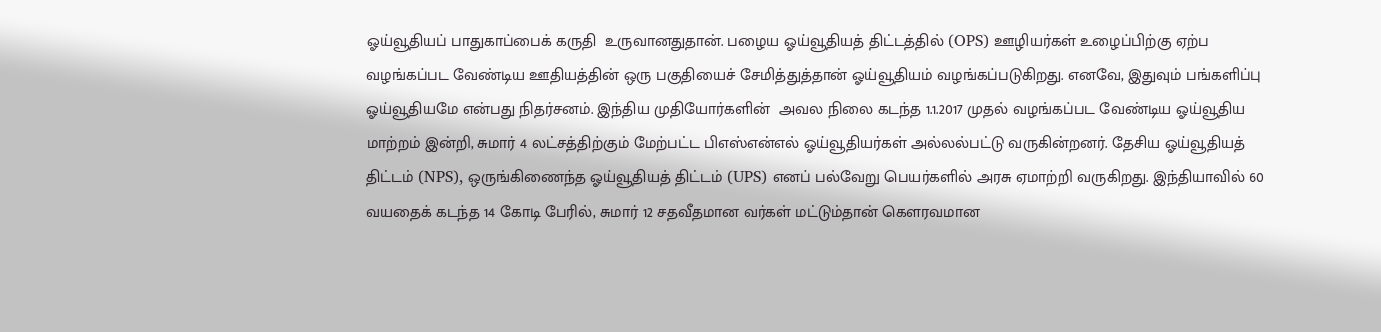ஓய்வூதியப் பாதுகாப்பைக் கருதி  உருவானதுதான். பழைய ஓய்வூதியத் திட்டத்தில் (OPS) ஊழியர்கள் உழைப்பிற்கு ஏற்ப வழங்கப்பட வேண்டிய ஊதியத்தின் ஒரு பகுதியைச் சேமித்துத்தான் ஓய்வூதியம் வழங்கப்படுகிறது. எனவே, இதுவும் பங்களிப்பு ஓய்வூதியமே என்பது நிதர்சனம். இந்திய முதியோர்களின்  அவல நிலை கடந்த 1.1.2017 முதல் வழங்கப்பட வேண்டிய ஓய்வூதிய மாற்றம் இன்றி, சுமார் 4 லட்சத்திற்கும் மேற்பட்ட பிஎஸ்என்எல் ஓய்வூதியர்கள் அல்லல்பட்டு வருகின்றனர். தேசிய ஓய்வூதியத் திட்டம் (NPS), ஒருங்கிணைந்த ஓய்வூதியத் திட்டம் (UPS) எனப் பல்வேறு பெயர்களில் அரசு ஏமாற்றி வருகிறது. இந்தியாவில் 60 வயதைக் கடந்த 14 கோடி பேரில், சுமார் 12 சதவீதமான வர்கள் மட்டும்தான் கௌரவமான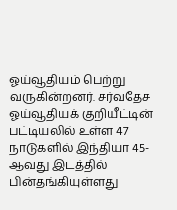ஓய்வூதியம் பெற்று வருகின்றனர். சர்வதேச ஓய்வூதியக் குறியீட்டின் பட்டியலில் உள்ள 47 நாடுகளில் இந்தியா 45-ஆவது இடத்தில் பின்தங்கியுள்ளது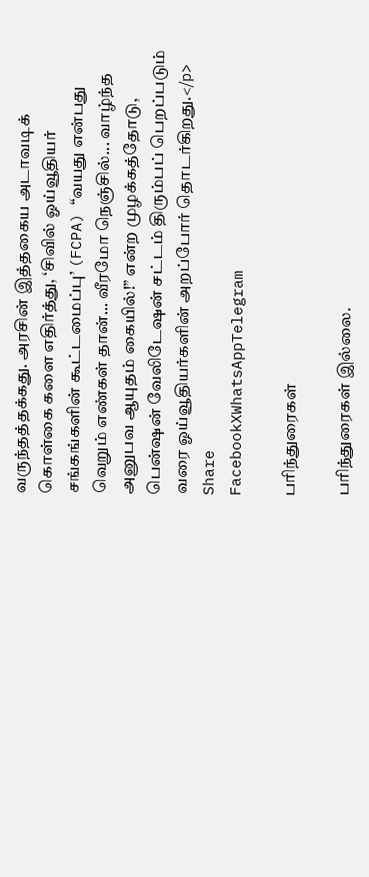வருந்தத்தக்கது. அரசின் இத்தகைய அடாவடிக் கொள்கை களை எதிர்த்து, ‘சிவில் ஓய்வூதியர் சங்கங்களின் கூட்டமைப்பு’ (FCPA) “வயது என்பது வெறும் எண்கள் தான்... வீரமோ நெஞ்சில்... வாழ்ந்த  அனுபவ ஆயுதம் கையில்!” என்ற முழக்கத்தோடு,  பென்ஷன் வேலிடேஷன் சட்டம் திரும்பப் பெறப்படும் வரை ஓய்வூதியர்களின் அறப்போர் தொடர்கிறது.</p>
Share
FacebookXWhatsAppTelegram

பரிந்துரைகள்

பரிந்துரைகள் இல்லை.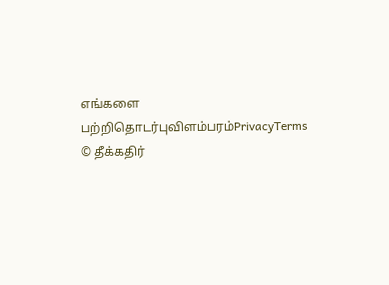எங்களை பற்றிதொடர்புவிளம்பரம்PrivacyTerms
© தீக்கதிர்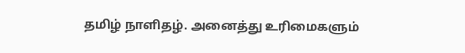தமிழ் நாளிதழ். அனைத்து உரிமைகளும்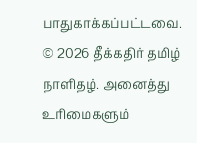பாதுகாக்கப்பட்டவை.
© 2026 தீக்கதிர் தமிழ் நாளிதழ். அனைத்து உரிமைகளும்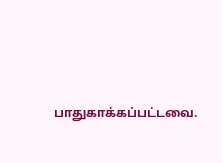பாதுகாக்கப்பட்டவை.